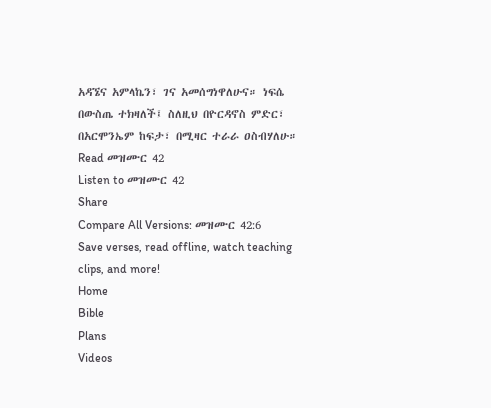አዳኜና አምላኬን፣ ገና አመሰግነዋለሁና። ነፍሴ በውስጤ ተክዛለች፤ ስለዚህ በዮርዳኖስ ምድር፣ በአርሞንኤም ከፍታ፣ በሚዛር ተራራ ዐስብሃለሁ።
Read መዝሙር 42
Listen to መዝሙር 42
Share
Compare All Versions: መዝሙር 42:6
Save verses, read offline, watch teaching clips, and more!
Home
Bible
Plans
Videos